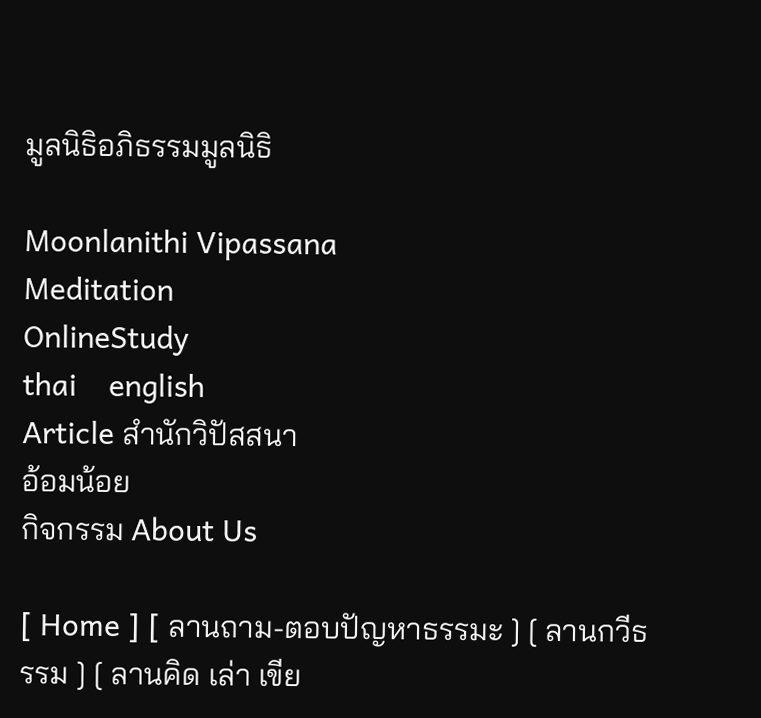มูลนิธิอภิธรรมมูลนิธิ

Moonlanithi Vipassana
Meditation
OnlineStudy
thai    english
Article สำนักวิปัสสนา
อ้อมน้อย
กิจกรรม About Us

[ Home ] [ ลานถาม-ตอบปัญหาธรรมะ ] [ ลานกวีธรรม ] [ ลานคิด เล่า เขีย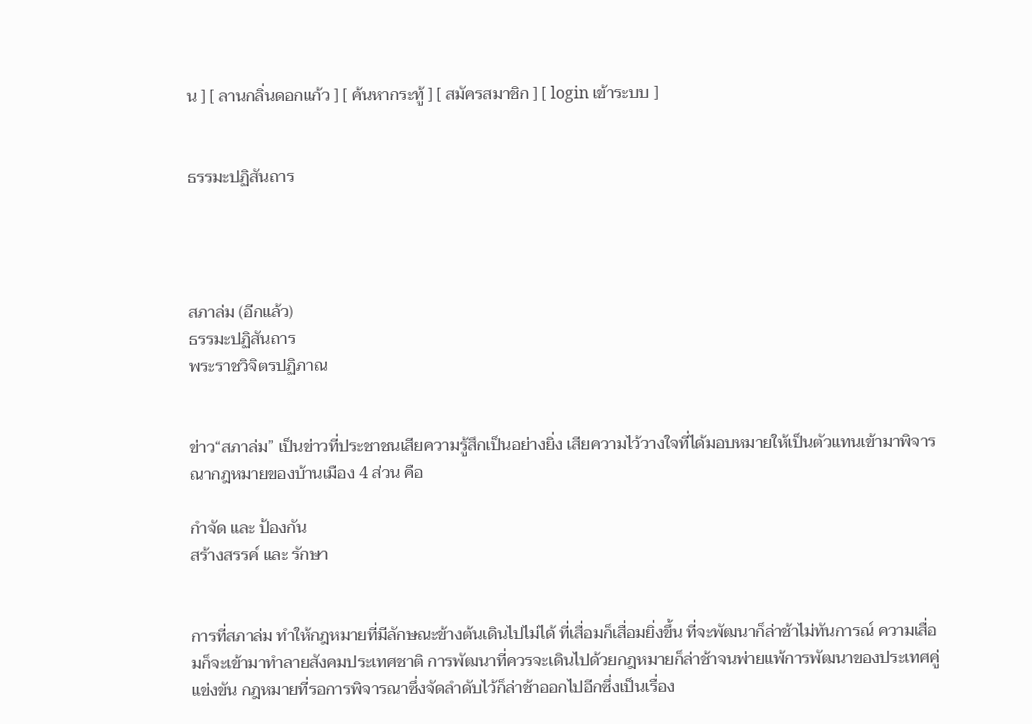น ] [ ลานกลิ่นดอกแก้ว ] [ ค้นหากระทู้ ] [ สมัครสมาชิก ] [ login เข้าระบบ ]


ธรรมะปฏิสันถาร




สภาล่ม (อีกแล้ว)
ธรรมะปฏิสันถาร
พระราชวิจิตรปฏิภาณ


ข่าว“สภาล่ม” เป็นข่าวที่ประชาชนเสียความรู้สึกเป็นอย่างยิ่ง เสียความไว้วางใจที่ได้มอบหมายให้เป็นตัวแทนเข้ามาพิจารณากฎหมายของบ้านเมือง 4 ส่วน คือ

กำจัด และ ป้องกัน
สร้างสรรค์ และ รักษา


การที่สภาล่ม ทำให้กฎหมายที่มีลักษณะข้างต้นเดินไปไม่ได้ ที่เสื่อมก็เสื่อมยิ่งขึ้น ที่จะพัฒนาก็ล่าช้าไม่ทันการณ์ ความเสื่อมก็จะเข้ามาทำลายสังคมประเทศชาติ การพัฒนาที่ควรจะเดินไปด้วยกฎหมายก็ล่าช้าจนพ่ายแพ้การพัฒนาของประเทศคู่แข่งขัน กฎหมายที่รอการพิจารณาซึ่งจัดลำดับไว้ก็ล่าช้าออกไปอีกซึ่งเป็นเรื่อง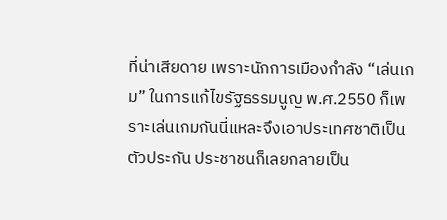ที่น่าเสียดาย เพราะนักการเมืองกำลัง “เล่นเกม” ในการแก้ไขรัฐธรรมนูญ พ.ศ.2550 ก็เพราะเล่นเกมกันนี่แหละจึงเอาประเทศชาติเป็นตัวประกัน ประชาชนก็เลยกลายเป็น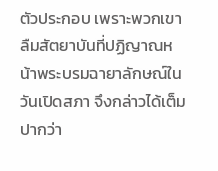ตัวประกอบ เพราะพวกเขาลืมสัตยาบันที่ปฏิญาณหน้าพระบรมฉายาลักษณ์ในวันเปิดสภา จึงกล่าวได้เต็มปากว่า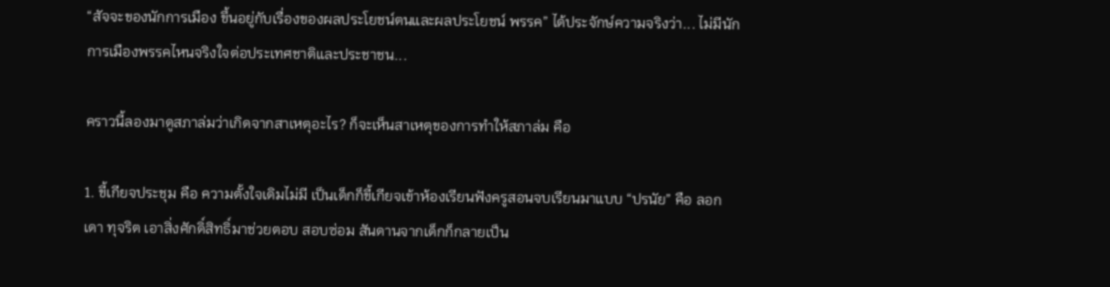“สัจจะของนักการเมือง ขึ้นอยู่กับเรื่องของผลประโยชน์ตนและผลประโยชน์ พรรค” ได้ประจักษ์ความจริงว่า... ไม่มีนักการเมืองพรรคไหนจริงใจต่อประเทศชาติและประชาชน...

คราวนี้ลองมาดูสภาล่มว่าเกิดจากสาเหตุอะไร? ก็จะเห็นสาเหตุของการทำให้สภาล่ม คือ

1. ขี้เกียจประชุม คือ ความตั้งใจเดิมไม่มี เป็นเด็กก็ขี้เกียจเข้าห้องเรียนฟังครูสอนจบเรียนมาแบบ “ปรนัย” คือ ลอก เดา ทุจริต เอาสิ่งศักดิ์สิทธิ์มาช่วยตอบ สอบซ่อม สันดานจากเด็กก็กลายเป็น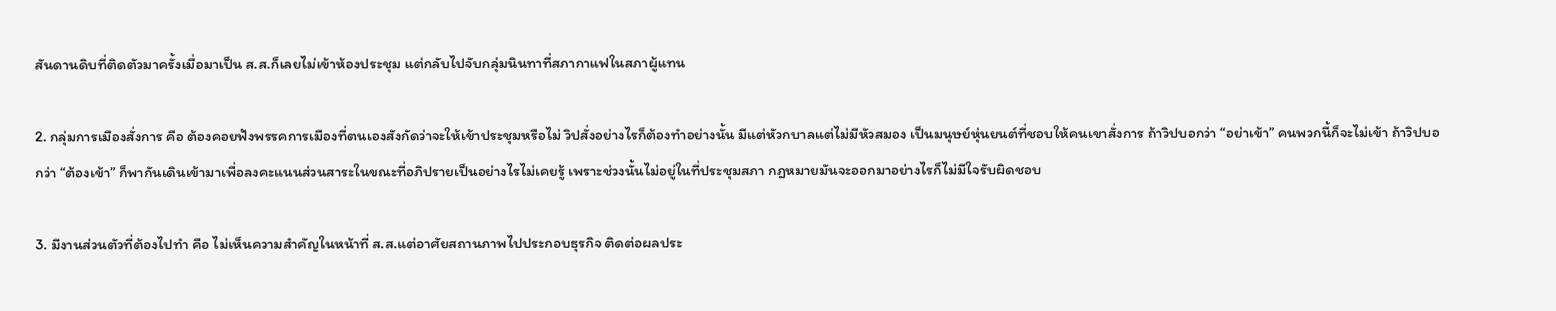สันดานดิบที่ติดตัวมาครั้งเมื่อมาเป็น ส.ส.ก็เลยไม่เข้าห้องประชุม แต่กลับไปจับกลุ่มนินทาที่สภากาแฟในสภาผู้แทน

2. กลุ่มการเมืองสั่งการ คือ ต้องคอยฟังพรรคการเมืองที่ตนเองสังกัดว่าจะให้เข้าประชุมหรือไม่ วิปสั่งอย่างไรก็ต้องทำอย่างนั้น มีแต่หัวกบาลแต่ไม่มีหัวสมอง เป็นมนุษย์หุ่นยนต์ที่ชอบให้คนเขาสั่งการ ถ้าวิปบอกว่า “อย่าเข้า” คนพวกนี้ก็จะไม่เข้า ถ้าวิปบอกว่า “ต้องเข้า” ก็พากันเดินเข้ามาเพื่อลงคะแนนส่วนสาระในขณะที่อภิปรายเป็นอย่างไรไม่เคยรู้ เพราะช่วงนั้นไม่อยู่ในที่ประชุมสภา กฎหมายมันจะออกมาอย่างไรก็ไม่มีใจรับผิดชอบ

3. มีงานส่วนตัวที่ต้องไปทำ คือ ไม่เห็นความสำคัญในหน้าที่ ส.ส.แต่อาศัยสถานภาพไปประกอบธุรกิจ ติดต่อผลประ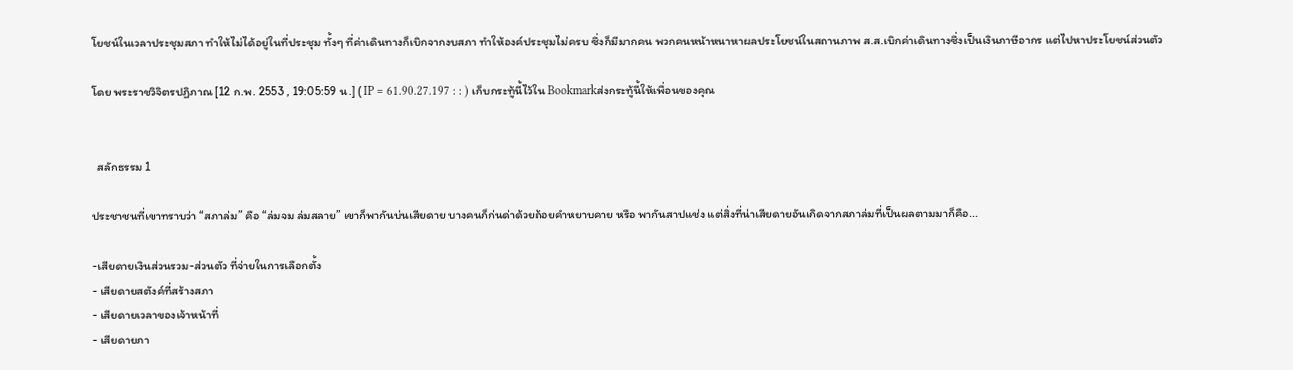โยชน์ในเวลาประชุมสภา ทำให้ไม่ได้อยู่ในที่ประชุม ทั้งๆ ที่ค่าเดินทางก็เบิกจากงบสภา ทำให้องค์ประชุมไม่ครบ ซึ่งก็มีมากคน พวกคนหน้าหนาหาผลประโยชน์ในสถานภาพ ส.ส.เบิกค่าเดินทางซึ่งเป็นเงินภาษีอากร แต่ไปหาประโยชน์ส่วนตัว

โดย พระราชวิจิตรปฏิภาณ [12 ก.พ. 2553 , 19:05:59 น.] ( IP = 61.90.27.197 : : ) เก็บกระทู้นี้ไว้ใน Bookmarkส่งกระทู้นี้ให้เพื่อนของคุณ


  สลักธรรม 1

ประชาชนที่เขาทราบว่า “สภาล่ม” คือ “ล่มจม ล่มสลาย” เขาก็พากันบ่นเสียดาย บางคนก็ก่นด่าด้วยถ้อยคำหยาบคาย หรือ พากันสาปแช่ง แต่สิ่งที่น่าเสียดายอันเกิดจากสภาล่มที่เป็นผลตามมาก็คือ...

-เสียดายเงินส่วนรวม-ส่วนตัว ที่จ่ายในการเลือกตั้ง
- เสียดายสตังค์ที่สร้างสภา
- เสียดายเวลาของเจ้าหน้าที่
- เสียดายภา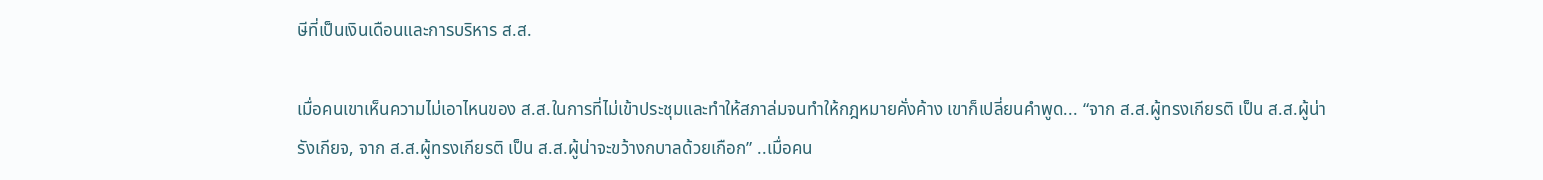ษีที่เป็นเงินเดือนและการบริหาร ส.ส.

เมื่อคนเขาเห็นความไม่เอาไหนของ ส.ส.ในการที่ไม่เข้าประชุมและทำให้สภาล่มจนทำให้กฎหมายคั่งค้าง เขาก็เปลี่ยนคำพูด... “จาก ส.ส.ผู้ทรงเกียรติ เป็น ส.ส.ผู้น่ารังเกียจ, จาก ส.ส.ผู้ทรงเกียรติ เป็น ส.ส.ผู้น่าจะขว้างกบาลด้วยเกือก” ..เมื่อคน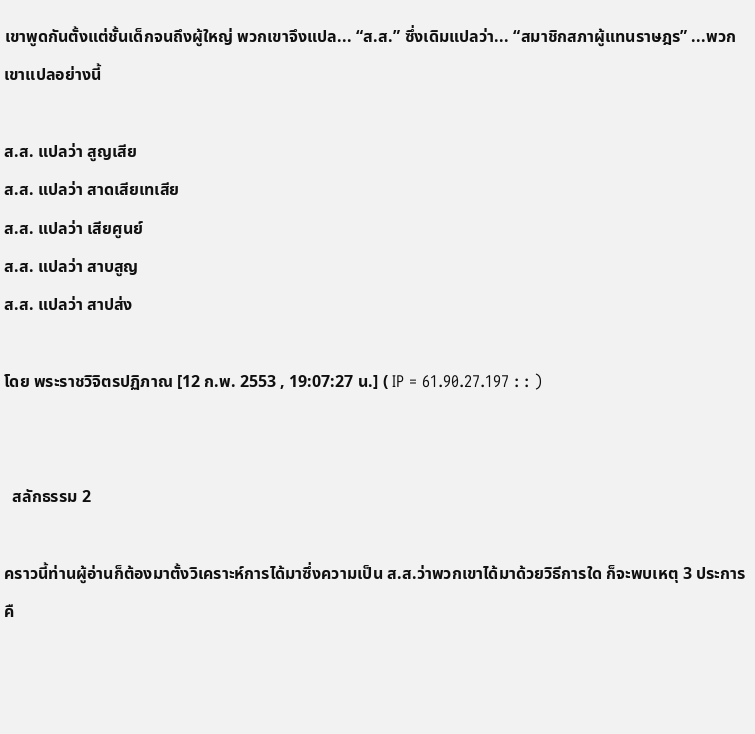เขาพูดกันตั้งแต่ชั้นเด็กจนถึงผู้ใหญ่ พวกเขาจึงแปล... “ส.ส.” ซึ่งเดิมแปลว่า... “สมาชิกสภาผู้แทนราษฎร” ...พวกเขาแปลอย่างนี้

ส.ส. แปลว่า สูญเสีย
ส.ส. แปลว่า สาดเสียเทเสีย
ส.ส. แปลว่า เสียศูนย์
ส.ส. แปลว่า สาบสูญ
ส.ส. แปลว่า สาปส่ง

โดย พระราชวิจิตรปฏิภาณ [12 ก.พ. 2553 , 19:07:27 น.] ( IP = 61.90.27.197 : : )


  สลักธรรม 2

คราวนี้ท่านผู้อ่านก็ต้องมาตั้งวิเคราะห์การได้มาซึ่งความเป็น ส.ส.ว่าพวกเขาได้มาด้วยวิธีการใด ก็จะพบเหตุ 3 ประการ คื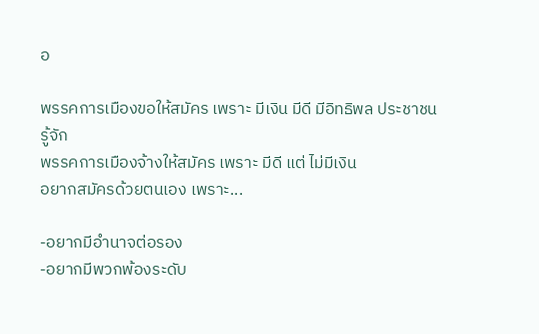อ

พรรคการเมืองขอให้สมัคร เพราะ มีเงิน มีดี มีอิทธิพล ประชาชนรู้จัก
พรรคการเมืองจ้างให้สมัคร เพราะ มีดี แต่ ไม่มีเงิน
อยากสมัครด้วยตนเอง เพราะ...

-อยากมีอำนาจต่อรอง
-อยากมีพวกพ้องระดับ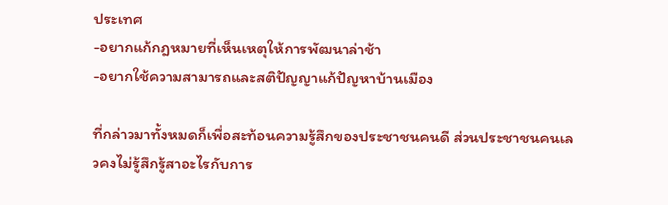ประเทศ
-อยากแก้กฎหมายที่เห็นเหตุให้การพัฒนาล่าช้า
-อยากใช้ความสามารถและสติปัญญาแก้ปัญหาบ้านเมือง

ที่กล่าวมาทั้งหมดก็เพื่อสะท้อนความรู้สึกของประชาชนคนดี ส่วนประชาชนคนเลวคงไม่รู้สึกรู้สาอะไรกับการ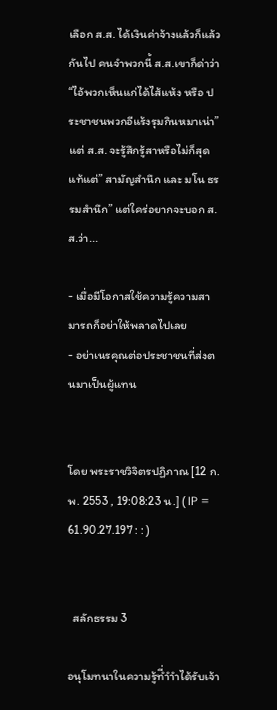เลือก ส.ส. ได้เงินค่าจ้างแล้วก็แล้วกันไป คนจำพวกนี้ ส.ส.เขาก็ด่าว่า “ไอ้พวกเห็นแก่ได้ไส้แห้ง หรือ ประชาชนพวกอีแร้งรุมกินหมาเน่า” แต่ ส.ส. จะรู้สึกรู้สาหรือไม่ก็สุดแท้แต่” สามัญสำนึก และ มโน ธรรมสำนึก” แต่ใคร่อยากจะบอก ส.ส.ว่า...

- เมื่อมีโอกาสใช้ความรู้ความสามารถก็อย่าให้พลาดไปเลย
- อย่าเนรคุณต่อประชาชนที่ส่งตนมาเป็นผู้แทน


โดย พระราชวิจิตรปฏิภาณ [12 ก.พ. 2553 , 19:08:23 น.] ( IP = 61.90.27.197 : : )


  สลักธรรม 3

อนุโมทนาในความรู้ที่ำำำได้รับเจ้า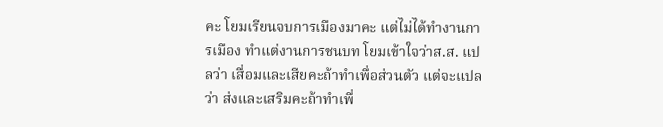คะ โยมเรียนจบการเมืองมาคะ แต่ไม่ได้ทำงานการเมือง ทำแต่งานการชนบท โยมเข้าใจว่าส.ส. แปลว่า เสื่อมและเสียคะถ้าทำเพื่อส่วนตัว แต่จะแปลว่า ส่งและเสริมคะถ้าทำเพื่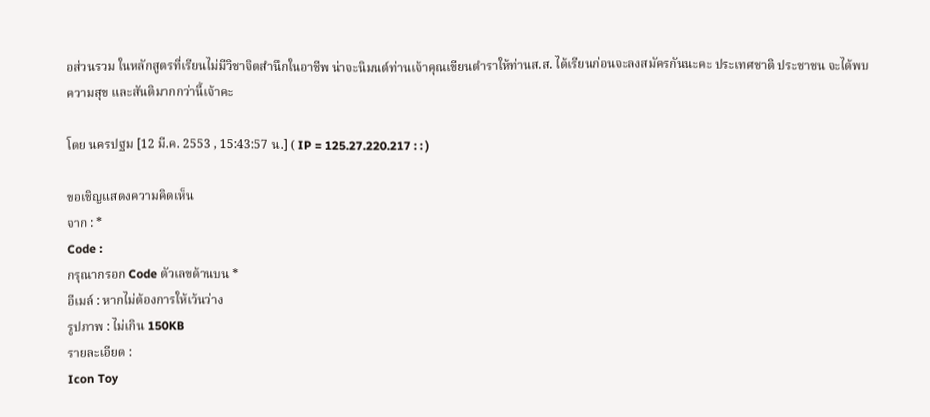อส่วนรวม ในหลักสูตรที่เรียนไม่มีวิชาจิตสำนึกในอาชีพ น่าจะนิมนต์ท่านเจ้าคุณเขียนตำราให้ท่านส.ส. ได้เรียนก่อนจะลงสมัครกันนะคะ ประเทศชาติ ประชาชน จะได้พบความสุข และสันติมากกว่านี้เจ้าคะ

โดย นครปฐม [12 มี.ค. 2553 , 15:43:57 น.] ( IP = 125.27.220.217 : : )

ขอเชิญแสดงความคิดเห็น
จาก : *
Code :
กรุณากรอก Code ตัวเลขด้านบน *
อีเมล์ : หากไม่ต้องการให้เว้นว่าง
รูปภาพ : ไม่เกิน 150KB
รายละเอียด :
Icon Toy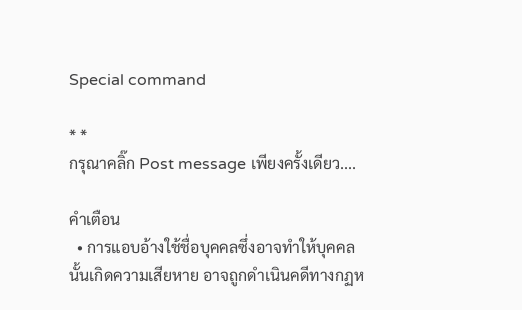Special command

* *
กรุณาคลิ๊ก Post message เพียงครั้งเดียว....

คำเตือน
  • การแอบอ้างใช้ชื่อบุคคลซึ่งอาจทำให้บุคคลนั้นเกิดความเสียหาย อาจถูกดำเนินคดีทางกฏห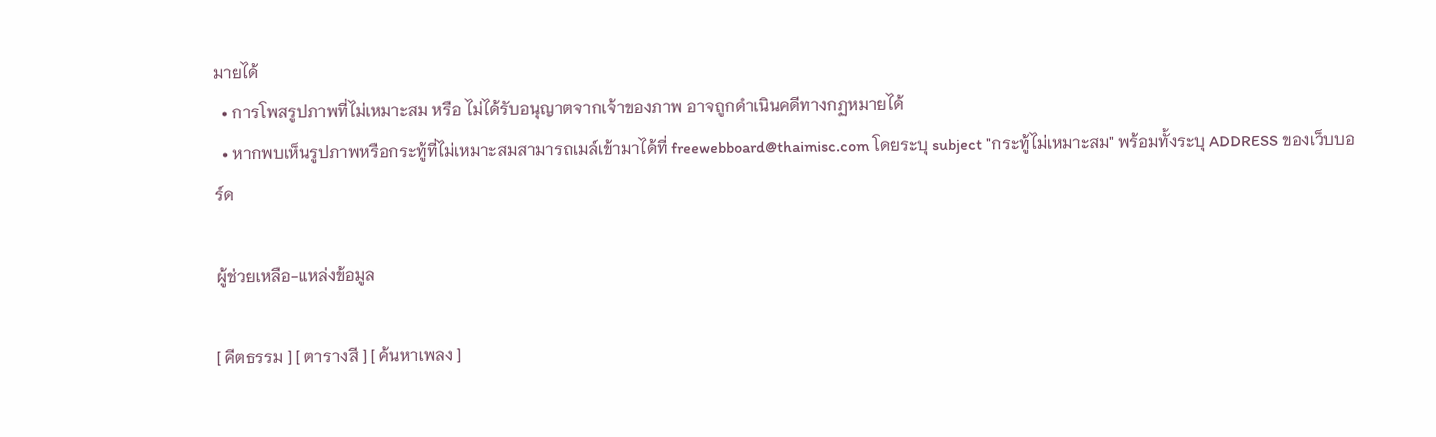มายได้
  • การโพสรูปภาพที่ไม่เหมาะสม หรือ ไม่ได้รับอนุญาตจากเจ้าของภาพ อาจถูกดำเนินคดีทางกฏหมายได้
  • หากพบเห็นรูปภาพหรือกระทู้ที่ไม่เหมาะสมสามารถเมล์เข้ามาได้ที่ freewebboard@thaimisc.com โดยระบุ subject "กระทู้ไม่เหมาะสม" พร้อมทั้งระบุ ADDRESS ของเว็บบอร์ด

ผู้ช่วยเหลือ-แหล่งข้อมูล

[ คีตธรรม ] [ ตารางสี ] [ ค้นหาเพลง ]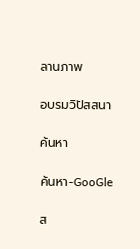ลานภาพ

อบรมวิปัสสนา

ค้นหา

ค้นหา-GooGle

ส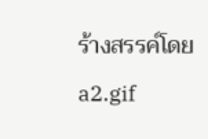ร้างสรรค์โดย a2.gif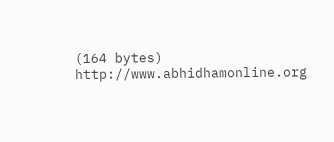(164 bytes) http://www.abhidhamonline.org